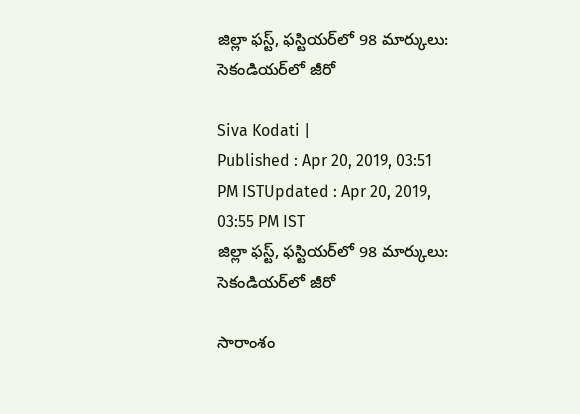జిల్లా ఫస్ట్, ఫస్టియర్‌లో 98 మార్కులు: సెకండియర్‌లో జీరో

Siva Kodati |
Published : Apr 20, 2019, 03:51 PM ISTUpdated : Apr 20, 2019, 03:55 PM IST
జిల్లా ఫస్ట్, ఫస్టియర్‌లో 98 మార్కులు: సెకండియర్‌లో జీరో

సారాంశం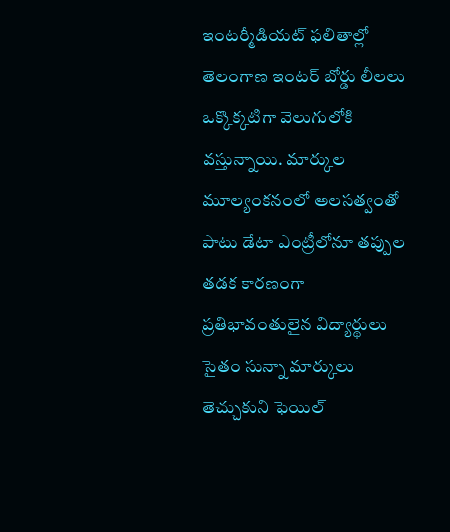ఇంటర్మీడియట్ ఫలితాల్లో తెలంగాణ ఇంటర్ బోర్డు లీలలు ఒక్కొక్కటిగా వెలుగులోకి వస్తున్నాయి. మార్కుల మూల్యంకనంలో అలసత్వంతో పాటు డేటా ఎంట్రీలోనూ తప్పుల తడక కారణంగా ప్రతిభావంతులైన విద్యార్థులు సైతం సున్నా మార్కులు తెచ్చుకుని ఫెయిల్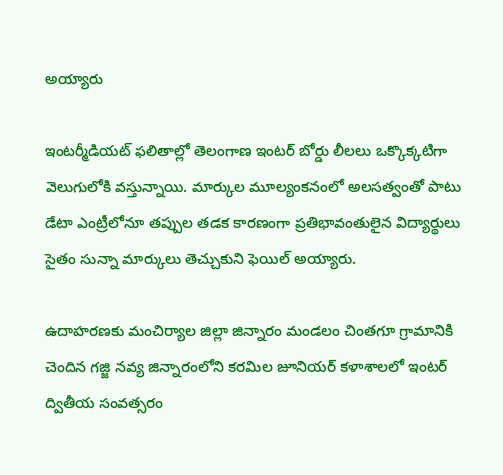అయ్యారు

ఇంటర్మీడియట్ ఫలితాల్లో తెలంగాణ ఇంటర్ బోర్డు లీలలు ఒక్కొక్కటిగా వెలుగులోకి వస్తున్నాయి. మార్కుల మూల్యంకనంలో అలసత్వంతో పాటు డేటా ఎంట్రీలోనూ తప్పుల తడక కారణంగా ప్రతిభావంతులైన విద్యార్థులు సైతం సున్నా మార్కులు తెచ్చుకుని ఫెయిల్ అయ్యారు.

ఉదాహరణకు మంచిర్యాల జిల్లా జిన్నారం మండలం చింతగూ గ్రామానికి చెందిన గజ్జి నవ్య జిన్నారంలోని కరమిల జూనియర్ కళాశాలలో ఇంటర్ ద్వితీయ సంవత్సరం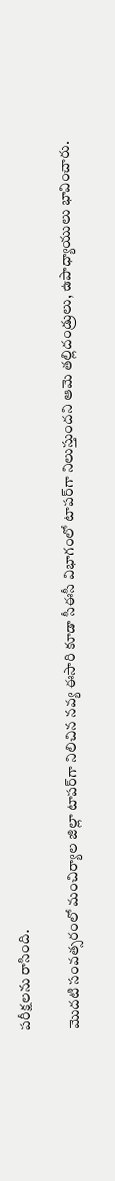పరీక్షలను రాసింది.

మొదటి సంవత్సరంలో మంచిర్యాల జిల్లా టాపర్‌గా నిలిచిన నవ్య ఈసారి కూడా సీఈసీ విభాగంలో టాపర్‌గా నిలుస్తుందని ఆమె తల్లిదండ్రులు, ఉపాధ్యాయులు భావించారు.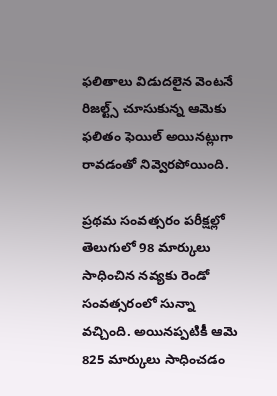ఫలితాలు విడుదలైన వెంటనే రిజల్ట్స్ చూసుకున్న ఆమెకు ఫలితం ఫెయిల్ అయినట్లుగా రావడంతో నివ్వెరపోయింది.

ప్రథమ సంవత్సరం పరీక్షల్లో తెలుగులో 98 మార్కులు సాధించిన నవ్యకు రెండో సంవత్సరంలో సున్నా వచ్చింది. అయినప్పటికీ ఆమె 825 మార్కులు సాధించడం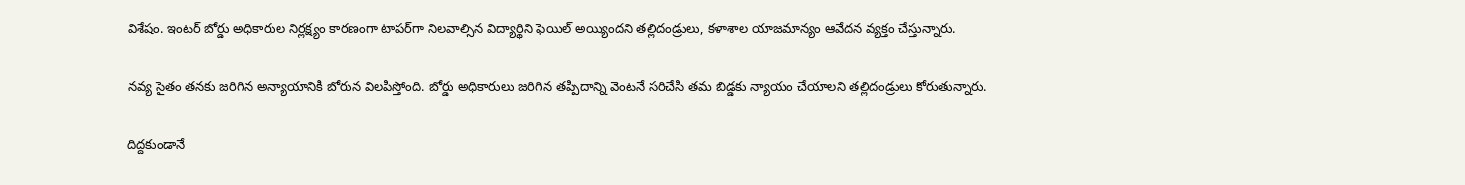విశేషం. ఇంటర్ బోర్డు అధికారుల నిర్లక్ష్యం కారణంగా టాపర్‌గా నిలవాల్సిన విద్యార్థిని ఫెయిల్ అయ్యిందని తల్లిదండ్రులు, కళాశాల యాజమాన్యం ఆవేదన వ్యక్తం చేస్తున్నారు.

నవ్య సైతం తనకు జరిగిన అన్యాయానికి బోరున విలపిస్తోంది. బోర్డు అధికారులు జరిగిన తప్పిదాన్ని వెంటనే సరిచేసి తమ బిడ్డకు న్యాయం చేయాలని తల్లిదండ్రులు కోరుతున్నారు.

దిద్దకుండానే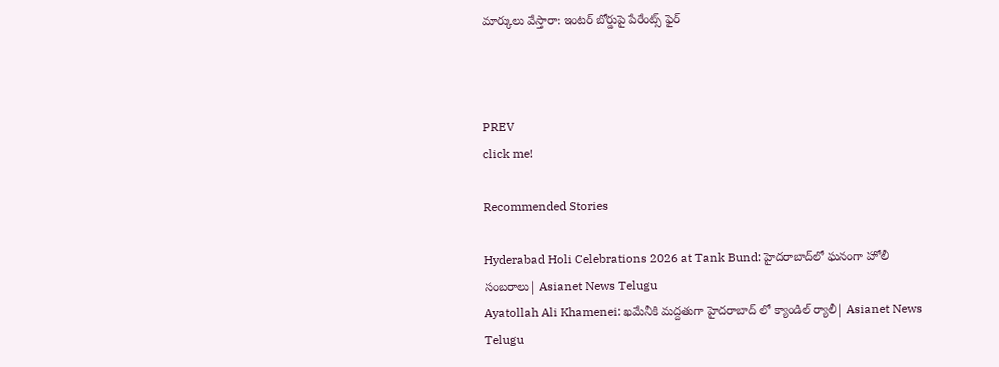మార్కులు వేస్తారా: ఇంటర్ బోర్డుపై పేరేంట్స్ ఫైర్



PREV
click me!

Recommended Stories

Hyderabad Holi Celebrations 2026 at Tank Bund: హైదరాబాద్‌లో ఘనంగా హోలీ సంబరాలు| Asianet News Telugu
Ayatollah Ali Khamenei: ఖమేనీకి మద్దతుగా హైదరాబాద్ లో క్యాండిల్ ర్యాలీ| Asianet News Telugu